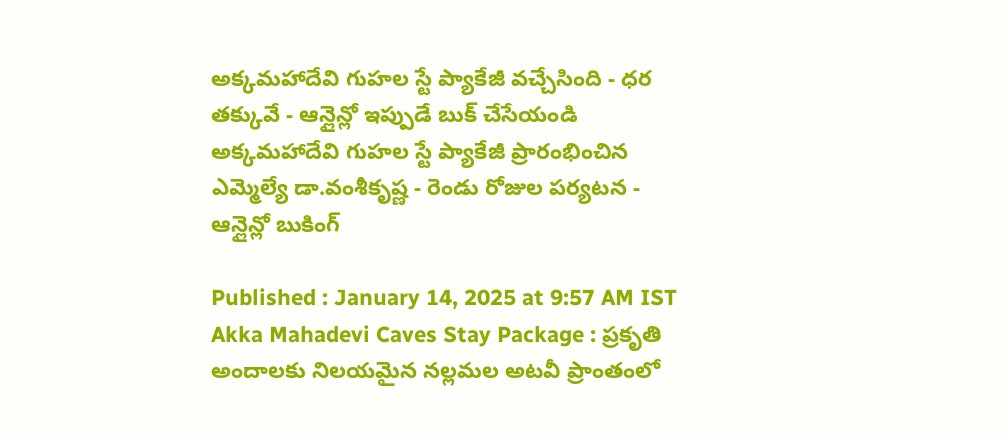అక్కమహాదేవి గుహల స్టే ప్యాకేజీ వచ్చేసింది - ధర తక్కువే - ఆన్లైన్లో ఇప్పుడే బుక్ చేసేయండి
అక్కమహాదేవి గుహల స్టే ప్యాకేజీ ప్రారంభించిన ఎమ్మెల్యే డా.వంశీకృష్ణ - రెండు రోజుల పర్యటన - ఆన్లైన్లో బుకింగ్

Published : January 14, 2025 at 9:57 AM IST
Akka Mahadevi Caves Stay Package : ప్రకృతి అందాలకు నిలయమైన నల్లమల అటవీ ప్రాంతంలో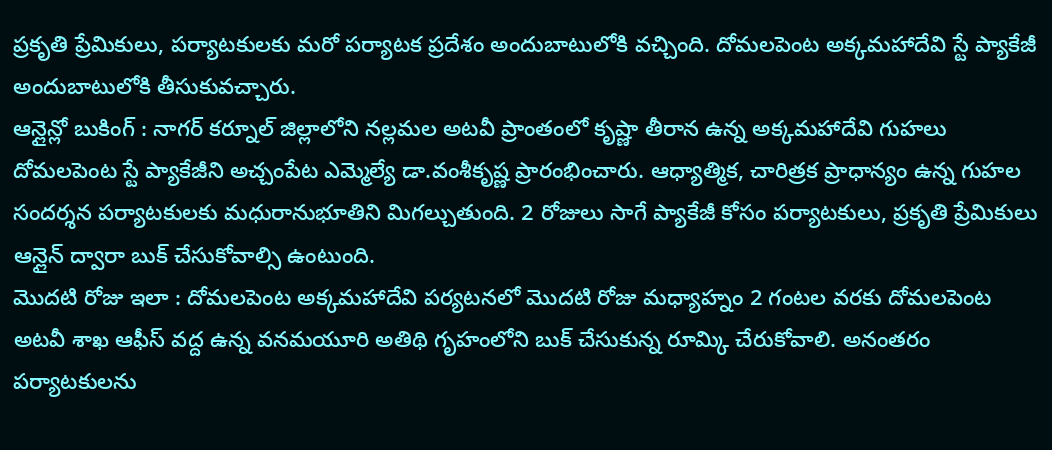ప్రకృతి ప్రేమికులు, పర్యాటకులకు మరో పర్యాటక ప్రదేశం అందుబాటులోకి వచ్చింది. దోమలపెంట అక్కమహాదేవి స్టే ప్యాకేజీ అందుబాటులోకి తీసుకువచ్చారు.
ఆన్లైన్లో బుకింగ్ : నాగర్ కర్నూల్ జిల్లాలోని నల్లమల అటవీ ప్రాంతంలో కృష్ణా తీరాన ఉన్న అక్కమహాదేవి గుహలు దోమలపెంట స్టే ప్యాకేజీని అచ్చంపేట ఎమ్మెల్యే డా.వంశీకృష్ణ ప్రారంభించారు. ఆధ్యాత్మిక, చారిత్రక ప్రాధాన్యం ఉన్న గుహల సందర్శన పర్యాటకులకు మధురానుభూతిని మిగల్చుతుంది. 2 రోజులు సాగే ప్యాకేజీ కోసం పర్యాటకులు, ప్రకృతి ప్రేమికులు ఆన్లైన్ ద్వారా బుక్ చేసుకోవాల్సి ఉంటుంది.
మొదటి రోజు ఇలా : దోమలపెంట అక్కమహాదేవి పర్యటనలో మొదటి రోజు మధ్యాహ్నం 2 గంటల వరకు దోమలపెంట అటవీ శాఖ ఆఫీస్ వద్ద ఉన్న వనమయూరి అతిథి గృహంలోని బుక్ చేసుకున్న రూమ్కి చేరుకోవాలి. అనంతరం పర్యాటకులను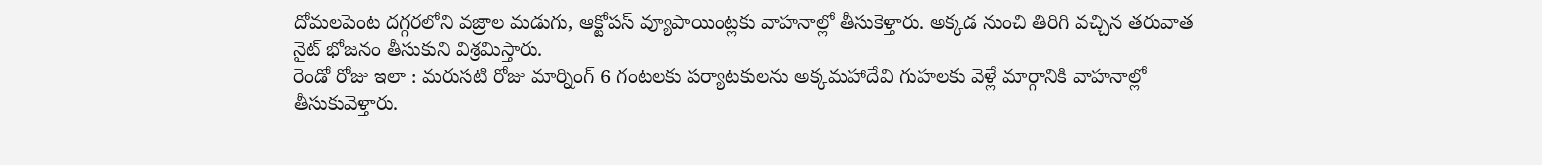దోమలపెంట దగ్గరలోని వజ్రాల మడుగు, ఆక్టోపస్ వ్యూపాయింట్లకు వాహనాల్లో తీసుకెళ్తారు. అక్కడ నుంచి తిరిగి వచ్చిన తరువాత నైట్ భోజనం తీసుకుని విశ్రమిస్తారు.
రెండో రోజు ఇలా : మరుసటి రోజు మార్నింగ్ 6 గంటలకు పర్యాటకులను అక్కమహాదేవి గుహలకు వెళ్లే మార్గానికి వాహనాల్లో తీసుకువెళ్తారు.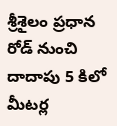శ్రీశైలం ప్రధాన రోడ్ నుంచి దాదాపు 5 కిలో మీటర్ల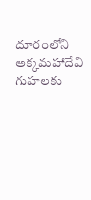దూరంలోని అక్కమహాదేవి గుహలకు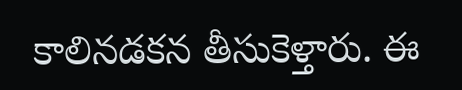కాలినడకన తీసుకెళ్తారు. ఈ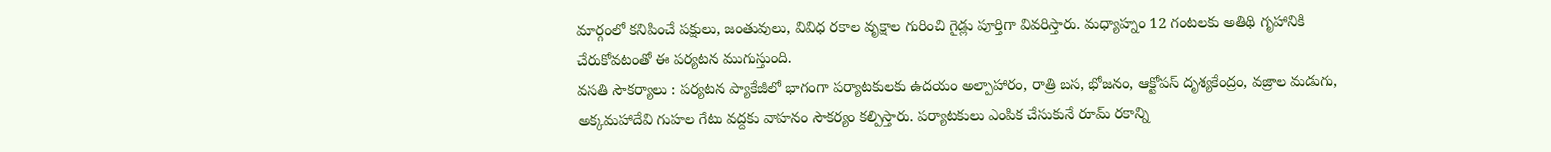మార్గంలో కనిపించే పక్షులు, జంతువులు, వివిధ రకాల వృక్షాల గురించి గైడ్లు పూర్తిగా వివరిస్తారు. మధ్యాహ్నం 12 గంటలకు అతిథి గృహానికి చేరుకోవటంతో ఈ పర్యటన ముగుస్తుంది.
వసతి సౌకర్యాలు : పర్యటన ప్యాకేజీలో భాగంగా పర్యాటకులకు ఉదయం అల్పాహారం, రాత్రి బస, భోజనం, ఆక్టోపస్ దృశ్యకేంద్రం, వజ్రాల మడుగు, అక్కమహాదేవి గుహల గేటు వద్దకు వాహనం సౌకర్యం కల్పిస్తారు. పర్యాటకులు ఎంపిక చేసుకునే రూమ్ రకాన్ని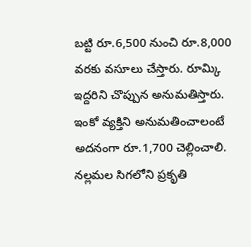బట్టి రూ.6,500 నుంచి రూ.8,000 వరకు వసూలు చేస్తారు. రూమ్కి ఇద్దరిని చొప్పున అనుమతిస్తారు. ఇంకో వ్యక్తిని అనుమతించాలంటే అదనంగా రూ.1,700 చెల్లించాలి.
నల్లమల సిగలోని ప్రకృతి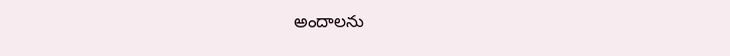అందాలను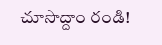చూసొద్దాం రండి!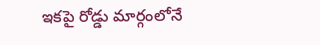ఇకపై రోడ్డు మార్గంలోనే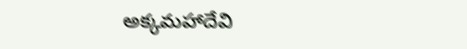అక్కమహాదేవి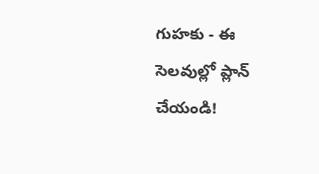గుహకు - ఈ సెలవుల్లో ప్లాన్ చేయండి!